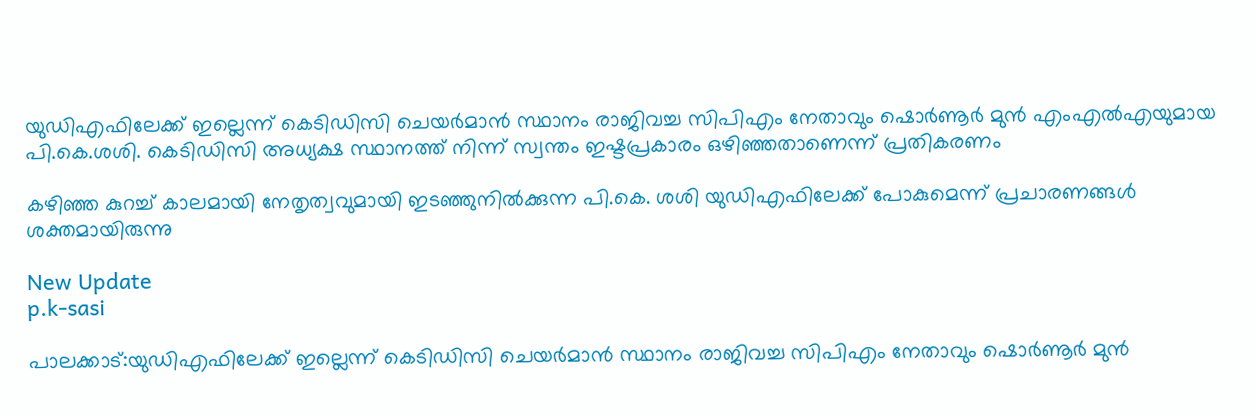യുഡിഎഫിലേക്ക് ഇല്ലെന്ന് കെടിഡിസി ചെയർമാൻ സ്ഥാനം രാജിവച്ച സിപിഎം നേതാവും ഷൊർണൂർ മുൻ എംഎൽഎയുമായ പി.കെ.ശശി. കെടിഡിസി അധ്യക്ഷ സ്ഥാനത്ത് നിന്ന് സ്വന്തം ഇഷ്ടപ്രകാരം ഒഴിഞ്ഞതാണെന്ന് പ്രതികരണം

കഴിഞ്ഞ കുറച്ച് കാലമായി നേതൃത്വവുമായി ഇടഞ്ഞുനിൽക്കുന്ന പി.കെ. ശശി യുഡിഎഫിലേക്ക് പോകുമെന്ന് പ്രചാരണങ്ങൾ ശക്തമായിരുന്നു

New Update
p.k-sasi

പാലക്കാട്:യുഡിഎഫിലേക്ക് ഇല്ലെന്ന് കെടിഡിസി ചെയർമാൻ സ്ഥാനം രാജിവച്ച സിപിഎം നേതാവും ഷൊർണൂർ മുൻ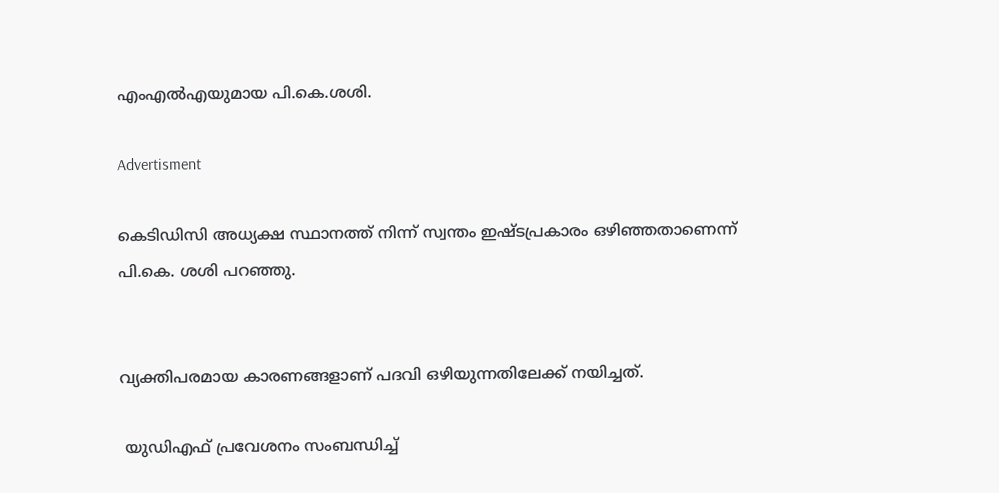എംഎൽഎയുമായ പി.കെ.ശശി.

Advertisment

കെടിഡിസി അധ്യക്ഷ സ്ഥാനത്ത് നിന്ന് സ്വന്തം ഇഷ്ടപ്രകാരം ഒഴിഞ്ഞതാണെന്ന് പി.കെ. ശശി പറഞ്ഞു.


വ്യക്തിപരമായ കാരണങ്ങളാണ് പദവി ഒഴിയുന്നതിലേക്ക് നയിച്ചത്.

 യുഡിഎഫ് പ്രവേശനം സംബന്ധിച്ച്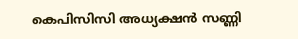കെപിസിസി അധ്യക്ഷൻ സണ്ണി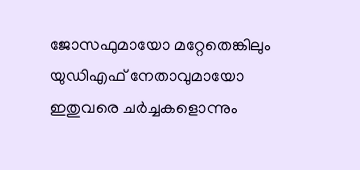ജോസഫുമായോ മറ്റേതെങ്കിലും യുഡിഎഫ് നേതാവുമായോ ഇതുവരെ ചർച്ചകളൊന്നും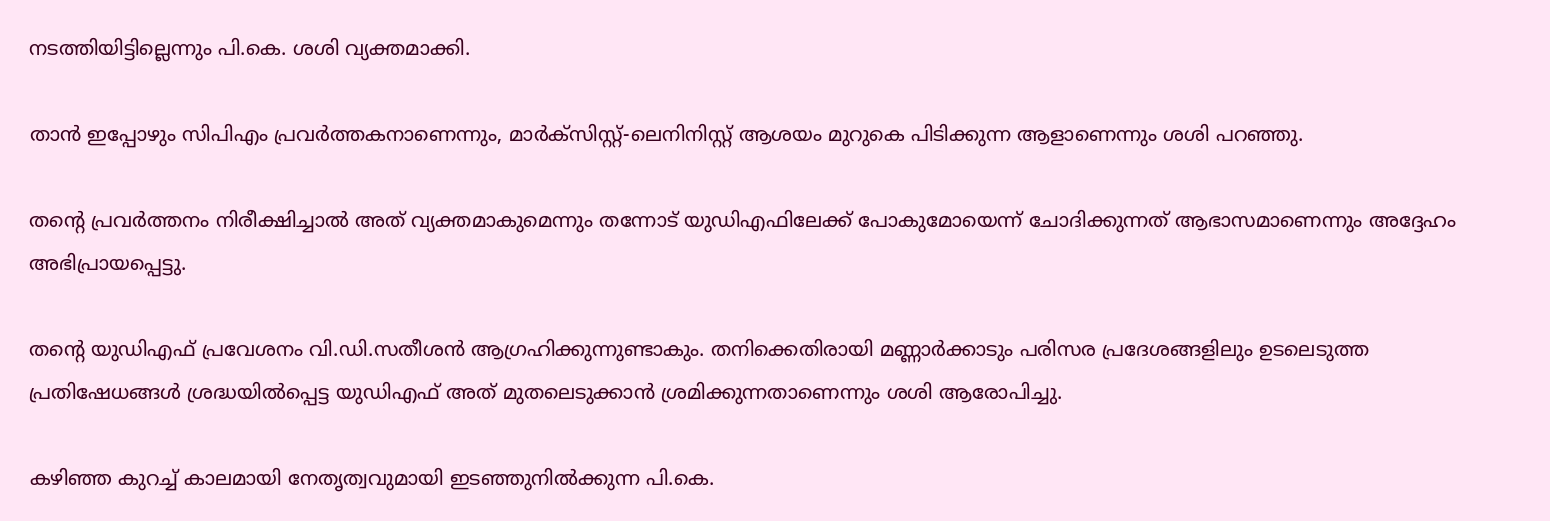നടത്തിയിട്ടില്ലെന്നും പി.കെ. ശശി വ്യക്തമാക്കി.

താൻ ഇപ്പോഴും സിപിഎം പ്രവർത്തകനാണെന്നും, മാർക്സിസ്റ്റ്-ലെനിനിസ്റ്റ് ആശയം മുറുകെ പിടിക്കുന്ന ആളാണെന്നും ശശി പറഞ്ഞു.

തന്‍റെ പ്രവർത്തനം നിരീക്ഷിച്ചാൽ അത് വ്യക്തമാകുമെന്നും തന്നോട് യുഡിഎഫിലേക്ക് പോകുമോയെന്ന് ചോദിക്കുന്നത് ആഭാസമാണെന്നും അദ്ദേഹം അഭിപ്രായപ്പെട്ടു.

തന്‍റെ യുഡിഎഫ് പ്രവേശനം വി.ഡി.സതീശൻ ആഗ്രഹിക്കുന്നുണ്ടാകും. തനിക്കെതിരായി മണ്ണാർക്കാടും പരിസര പ്രദേശങ്ങളിലും ഉടലെടുത്ത പ്രതിഷേധങ്ങൾ ശ്രദ്ധയിൽപ്പെട്ട യുഡിഎഫ് അത് മുതലെടുക്കാൻ ശ്രമിക്കുന്നതാണെന്നും ശശി ആരോപിച്ചു.

കഴിഞ്ഞ കുറച്ച് കാലമായി നേതൃത്വവുമായി ഇടഞ്ഞുനിൽക്കുന്ന പി.കെ.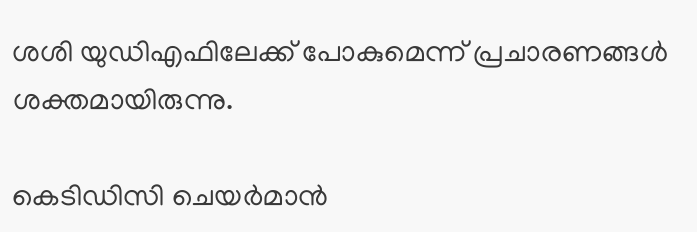ശശി യുഡിഎഫിലേക്ക് പോകുമെന്ന് പ്രചാരണങ്ങൾ ശക്തമായിരുന്നു.

കെടിഡിസി ചെയർമാൻ‌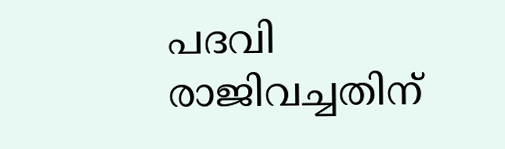പദവി രാജിവച്ചതിന്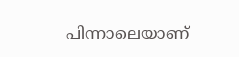പിന്നാലെയാണ്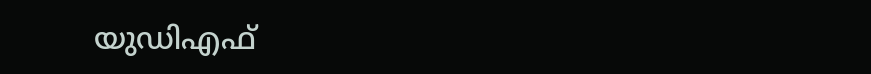യുഡിഎഫ്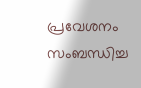പ്രവേശനം സംബന്ധിച്ച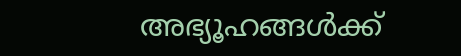അഭ്യൂഹങ്ങൾക്ക്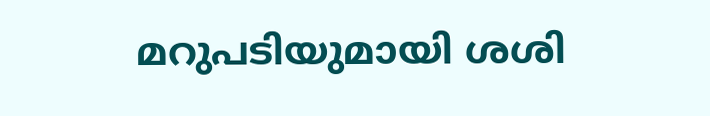മറുപടിയുമായി ശശി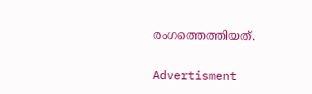രംഗത്തെത്തിയത്.

Advertisment